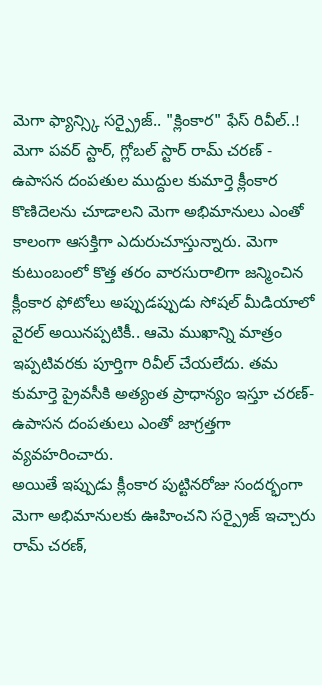మెగా ఫ్యాన్స్కి సర్ప్రైజ్.. "క్లింకార" ఫేస్ రివీల్..!
మెగా పవర్ స్టార్, గ్లోబల్ స్టార్ రామ్ చరణ్ - ఉపాసన దంపతుల ముద్దుల కుమార్తె క్లీంకార కొణిదెలను చూడాలని మెగా అభిమానులు ఎంతో కాలంగా ఆసక్తిగా ఎదురుచూస్తున్నారు. మెగా కుటుంబంలో కొత్త తరం వారసురాలిగా జన్మించిన క్లీంకార ఫోటోలు అప్పుడప్పుడు సోషల్ మీడియాలో వైరల్ అయినప్పటికీ.. ఆమె ముఖాన్ని మాత్రం ఇప్పటివరకు పూర్తిగా రివీల్ చేయలేదు. తమ కుమార్తె ప్రైవసీకి అత్యంత ప్రాధాన్యం ఇస్తూ చరణ్-ఉపాసన దంపతులు ఎంతో జాగ్రత్తగా వ్యవహరించారు.
అయితే ఇప్పుడు క్లీంకార పుట్టినరోజు సందర్భంగా మెగా అభిమానులకు ఊహించని సర్ప్రైజ్ ఇచ్చారు రామ్ చరణ్,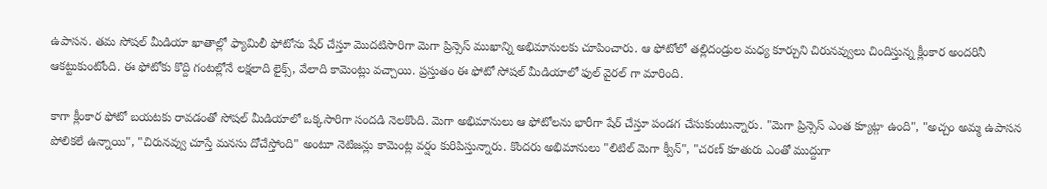ఉపాసన. తమ సోషల్ మీడియా ఖాతాల్లో ఫ్యామిలీ ఫోటోను షేర్ చేస్తూ మొదటిసారిగా మెగా ప్రిన్సెస్ ముఖాన్ని అభిమానులకు చూపించారు. ఆ ఫోటోలో తల్లిదండ్రుల మధ్య కూర్చుని చిరునవ్వులు చిందిస్తున్న క్లీంకార అందరినీ ఆకట్టుకుంటోంది. ఈ ఫోటోకు కొద్ది గంటల్లోనే లక్షలాది లైక్స్, వేలాది కామెంట్లు వచ్చాయి. ప్రస్తుతం ఈ ఫోటో సోషల్ మీడియాలో ఫుల్ వైరల్ గా మారింది.

కాగా క్లీంకార ఫోటో బయటకు రావడంతో సోషల్ మీడియాలో ఒక్కసారిగా సందడి నెలకొంది. మెగా అభిమానులు ఆ ఫోటోలను భారీగా షేర్ చేస్తూ పండగ చేసుకుంటున్నారు. "మెగా ప్రిన్సెస్ ఎంత క్యూట్గా ఉంది", "అచ్చం అమ్మ ఉపాసన పోలికలే ఉన్నాయి", "చిరునవ్వు చూస్తే మనసు దోచేస్తోంది" అంటూ నెటిజన్లు కామెంట్ల వర్షం కురిపిస్తున్నారు. కొందరు అభిమానులు "లిటిల్ మెగా క్వీన్", "చరణ్ కూతురు ఎంతో ముద్దుగా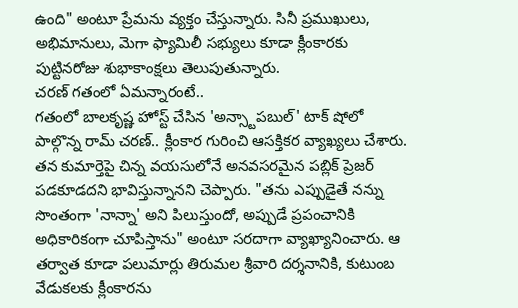ఉంది" అంటూ ప్రేమను వ్యక్తం చేస్తున్నారు. సినీ ప్రముఖులు, అభిమానులు, మెగా ఫ్యామిలీ సభ్యులు కూడా క్లీంకారకు పుట్టినరోజు శుభాకాంక్షలు తెలుపుతున్నారు.
చరణ్ గతంలో ఏమన్నారంటే..
గతంలో బాలకృష్ణ హోస్ట్ చేసిన 'అన్స్టాపబుల్' టాక్ షోలో పాల్గొన్న రామ్ చరణ్.. క్లీంకార గురించి ఆసక్తికర వ్యాఖ్యలు చేశారు. తన కుమార్తెపై చిన్న వయసులోనే అనవసరమైన పబ్లిక్ ప్రెజర్ పడకూడదని భావిస్తున్నానని చెప్పారు. "తను ఎప్పుడైతే నన్ను సొంతంగా 'నాన్నా' అని పిలుస్తుందో, అప్పుడే ప్రపంచానికి అధికారికంగా చూపిస్తాను" అంటూ సరదాగా వ్యాఖ్యానించారు. ఆ తర్వాత కూడా పలుమార్లు తిరుమల శ్రీవారి దర్శనానికి, కుటుంబ వేడుకలకు క్లీంకారను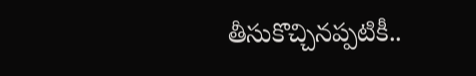తీసుకొచ్చినప్పటికీ..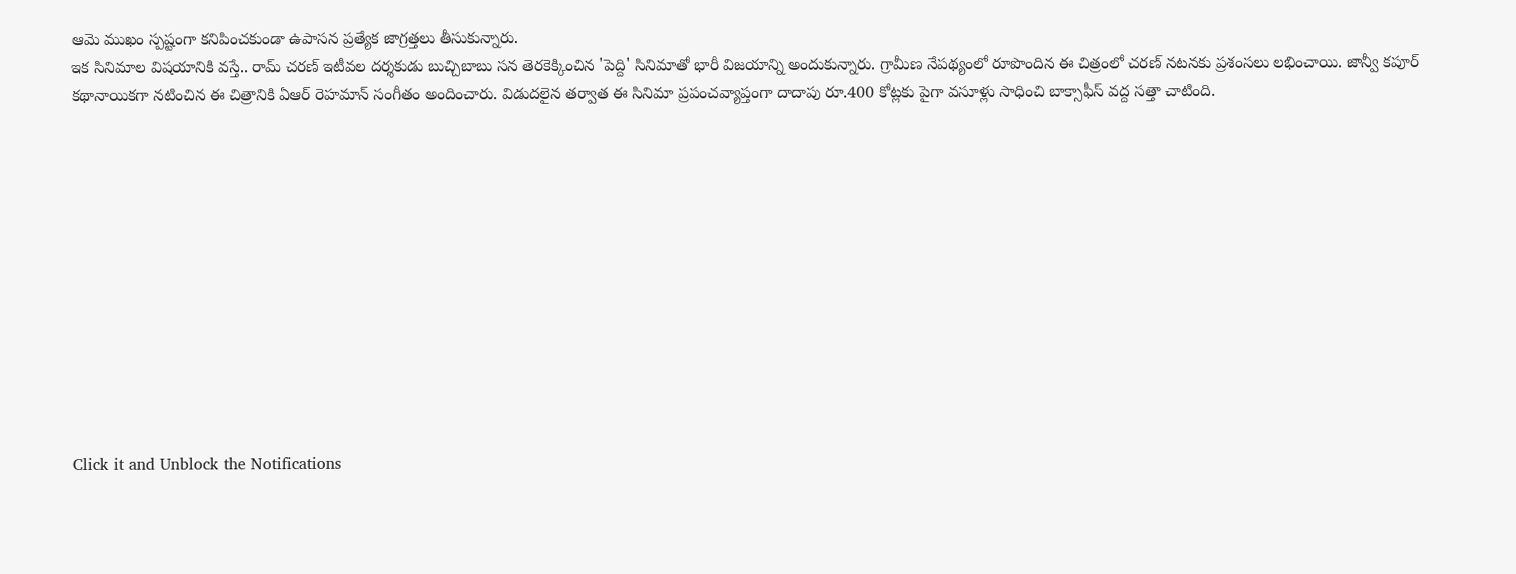ఆమె ముఖం స్పష్టంగా కనిపించకుండా ఉపాసన ప్రత్యేక జాగ్రత్తలు తీసుకున్నారు.
ఇక సినిమాల విషయానికి వస్తే.. రామ్ చరణ్ ఇటీవల దర్శకుడు బుచ్చిబాబు సన తెరకెక్కించిన 'పెద్ది' సినిమాతో భారీ విజయాన్ని అందుకున్నారు. గ్రామీణ నేపథ్యంలో రూపొందిన ఈ చిత్రంలో చరణ్ నటనకు ప్రశంసలు లభించాయి. జాన్వీ కపూర్ కథానాయికగా నటించిన ఈ చిత్రానికి ఏఆర్ రెహమాన్ సంగీతం అందించారు. విడుదలైన తర్వాత ఈ సినిమా ప్రపంచవ్యాప్తంగా దాదాపు రూ.400 కోట్లకు పైగా వసూళ్లు సాధించి బాక్సాఫీస్ వద్ద సత్తా చాటింది.












Click it and Unblock the Notifications